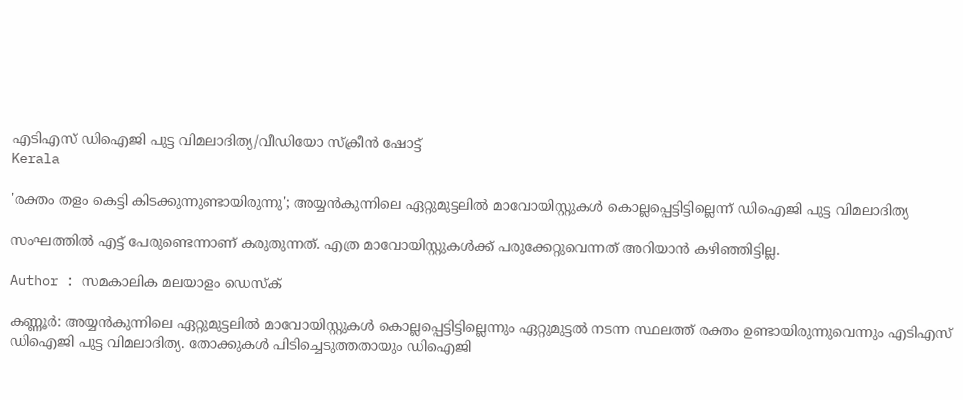എടിഎസ് ഡിഐജി പുട്ട വിമലാദിത്യ/വീഡിയോ സ്‌ക്രീന്‍ ഷോട്ട്
Kerala

'രക്തം തളം കെട്ടി കിടക്കുന്നുണ്ടായിരുന്നു'; അയ്യന്‍കുന്നിലെ ഏറ്റുമുട്ടലില്‍ മാവോയിസ്റ്റുകള്‍ കൊല്ലപ്പെട്ടിട്ടില്ലെന്ന് ഡിഐജി പുട്ട വിമലാദിത്യ

സംഘത്തില്‍ എട്ട് പേരുണ്ടെന്നാണ് കരുതുന്നത്. എത്ര മാവോയിസ്റ്റുകള്‍ക്ക് പരുക്കേറ്റുവെന്നത് അറിയാന്‍ കഴിഞ്ഞിട്ടില്ല.

Author : സമകാലിക മലയാളം ഡെസ്ക്

കണ്ണൂര്‍: അയ്യന്‍കുന്നിലെ ഏറ്റുമുട്ടലില്‍ മാവോയിസ്റ്റുകള്‍ കൊല്ലപ്പെട്ടിട്ടില്ലെന്നും ഏറ്റുമുട്ടല്‍ നടന്ന സ്ഥലത്ത് രക്തം ഉണ്ടായിരുന്നുവെന്നും എടിഎസ് ഡിഐജി പുട്ട വിമലാദിത്യ. തോക്കുകള്‍ പിടിച്ചെടുത്തതായും ഡിഐജി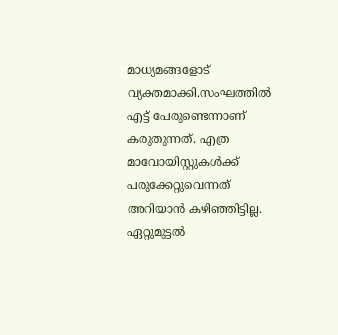മാധ്യമങ്ങളോട് വ്യക്തമാക്കി.സംഘത്തില്‍ എട്ട് പേരുണ്ടെന്നാണ് കരുതുന്നത്. എത്ര മാവോയിസ്റ്റുകള്‍ക്ക് പരുക്കേറ്റുവെന്നത് അറിയാന്‍ കഴിഞ്ഞിട്ടില്ല. ഏറ്റുമുട്ടല്‍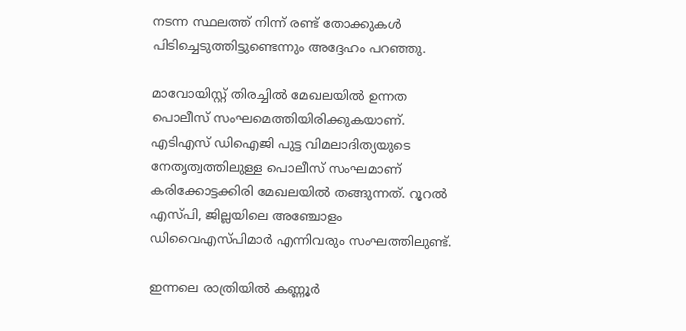നടന്ന സ്ഥലത്ത് നിന്ന് രണ്ട് തോക്കുകള്‍ പിടിച്ചെടുത്തിട്ടുണ്ടെന്നും അദ്ദേഹം പറഞ്ഞു.

മാവോയിസ്റ്റ് തിരച്ചില്‍ മേഖലയില്‍ ഉന്നത പൊലീസ് സംഘമെത്തിയിരിക്കുകയാണ്. എടിഎസ് ഡിഐജി പുട്ട വിമലാദിത്യയുടെ നേതൃത്വത്തിലുള്ള പൊലീസ് സംഘമാണ് കരിക്കോട്ടക്കിരി മേഖലയില്‍ തങ്ങുന്നത്. റൂറല്‍ എസ്പി, ജില്ലയിലെ അഞ്ചോളം ഡിവൈഎസ്പിമാര്‍ എന്നിവരും സംഘത്തിലുണ്ട്.

ഇന്നലെ രാത്രിയില്‍ കണ്ണൂര്‍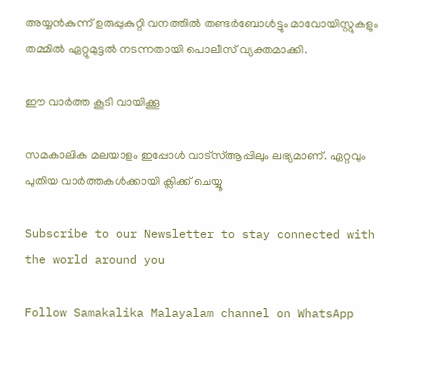അയ്യന്‍കുന്ന് ഉരുപ്പുകുറ്റി വനത്തില്‍ തണ്ടര്‍ബോള്‍ട്ടും മാവോയിസ്റ്റുകളും തമ്മില്‍ ഏറ്റുമുട്ടല്‍ നടന്നതായി പൊലീസ് വ്യക്തമാക്കി.

ഈ വാർത്ത കൂടി വായിക്കൂ

സമകാലിക മലയാളം ഇപ്പോൾ വാട്‌സ്ആപ്പിലും ലഭ്യമാണ്. ഏറ്റവും പുതിയ വാർത്തകൾക്കായി ക്ലിക്ക് ചെയ്യൂ

Subscribe to our Newsletter to stay connected with the world around you

Follow Samakalika Malayalam channel on WhatsApp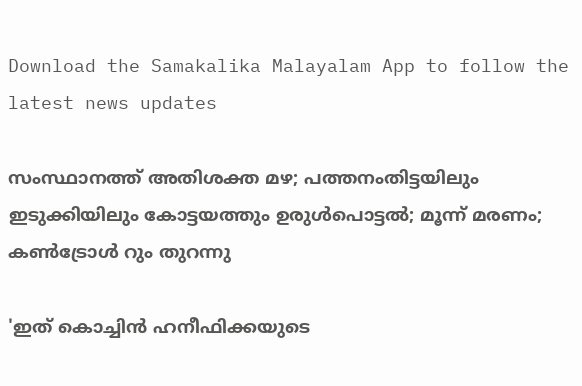Download the Samakalika Malayalam App to follow the latest news updates

സംസ്ഥാനത്ത് അതിശക്ത മഴ; പത്തനംതിട്ടയിലും ഇടുക്കിയിലും കോട്ടയത്തും ഉരുള്‍പൊട്ടല്‍; മൂന്ന് മരണം; കണ്‍ട്രോള്‍ റും തുറന്നു

'ഇത് കൊച്ചിൻ ഹനീഫിക്കയുടെ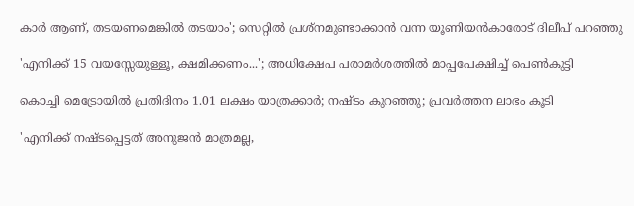കാർ ആണ്, തടയണമെങ്കിൽ തടയാം'; സെറ്റിൽ പ്രശ്നമുണ്ടാക്കാൻ വന്ന യൂണിയൻകാരോട് ദിലീപ് പറഞ്ഞു

'എനിക്ക് 15 വയസ്സേയുള്ളൂ, ക്ഷമിക്കണം...'; അധിക്ഷേപ പരാമര്‍ശത്തില്‍ മാപ്പപേക്ഷിച്ച്‌ പെണ്‍കുട്ടി

കൊച്ചി മെട്രോയില്‍ പ്രതിദിനം 1.01 ലക്ഷം യാത്രക്കാര്‍; നഷ്ടം കുറഞ്ഞു; പ്രവര്‍ത്തന ലാഭം കൂടി

'എനിക്ക് നഷ്ടപ്പെട്ടത് അനുജൻ മാത്രമല്ല,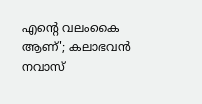എന്റെ വലംകൈ ആണ്'; കലാഭവൻ നവാസ്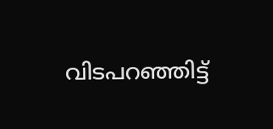വിടപറഞ്ഞിട്ട്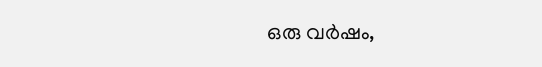ഒരു വർഷം,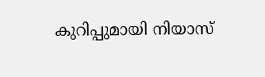കുറിപ്പുമായി നിയാസ്